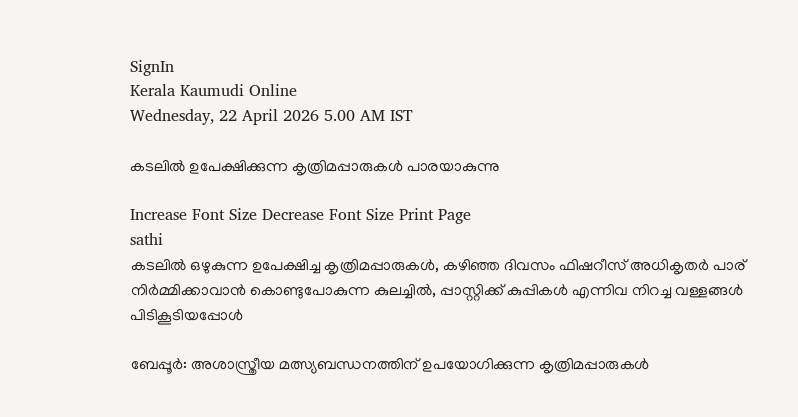SignIn
Kerala Kaumudi Online
Wednesday, 22 April 2026 5.00 AM IST

കടലിൽ ഉപേക്ഷിക്കുന്ന കൃത്രിമപ്പാരുകൾ പാരയാകുന്നു

Increase Font Size Decrease Font Size Print Page
sathi
കടലിൽ ഒഴുകുന്ന ഉപേക്ഷിച്ച കൃത്രിമപ്പാരുകൾ, കഴിഞ്ഞ ദിവസം ഫിഷറീസ് അധികൃതർ പാര് നിർമ്മിക്കാവാൻ കൊണ്ടുപോകുന്ന കുലച്ചിൽ, പ്പാസ്റ്റിക്ക് കുപ്പികൾ എന്നിവ നിറച്ച വള്ളങ്ങൾ പിടികൂടിയപ്പോൾ

ബേപ്പൂർ: അശാസ്ത്രീയ മത്സ്യബന്ധനത്തിന് ഉപയോഗിക്കുന്ന കൃത്രിമപ്പാരുകൾ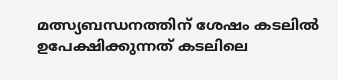മത്സ്യബന്ധനത്തിന് ശേഷം കടലിൽ ഉപേക്ഷിക്കുന്നത് കടലിലെ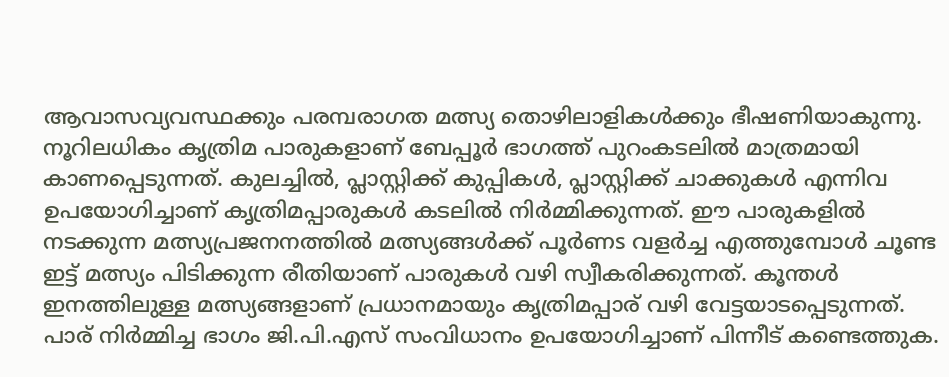ആവാസവ്യവസ്ഥക്കും പരമ്പരാഗത മത്സ്യ തൊഴിലാളികൾക്കും ഭീഷണിയാകുന്നു. നൂറിലധികം കൃത്രിമ പാരുകളാണ് ബേപ്പൂർ ഭാഗത്ത് പുറംകടലിൽ മാത്രമായി കാണപ്പെടുന്നത്. കുലച്ചിൽ, പ്ലാസ്റ്റിക്ക് കുപ്പികൾ, പ്ലാസ്റ്റിക്ക് ചാക്കുകൾ എന്നിവ ഉപയോഗിച്ചാണ് കൃത്രിമപ്പാരുകൾ കടലിൽ നിർമ്മിക്കുന്നത്. ഈ പാരുകളിൽ നടക്കുന്ന മത്സ്യപ്രജനനത്തിൽ മത്സ്യങ്ങൾക്ക് പൂർണs വളർച്ച എത്തുമ്പോൾ ചൂണ്ട ഇട്ട് മത്സ്യം പിടിക്കുന്ന രീതിയാണ് പാരുകൾ വഴി സ്വീകരിക്കുന്നത്. കൂന്തൾ ഇനത്തിലുള്ള മത്സ്യങ്ങളാണ് പ്രധാനമായും കൃത്രിമപ്പാര് വഴി വേട്ടയാടപ്പെടുന്നത്. പാര് നിർമ്മിച്ച ഭാഗം ജി.പി.എസ് സംവിധാനം ഉപയോഗിച്ചാണ് പിന്നീട് കണ്ടെത്തുക.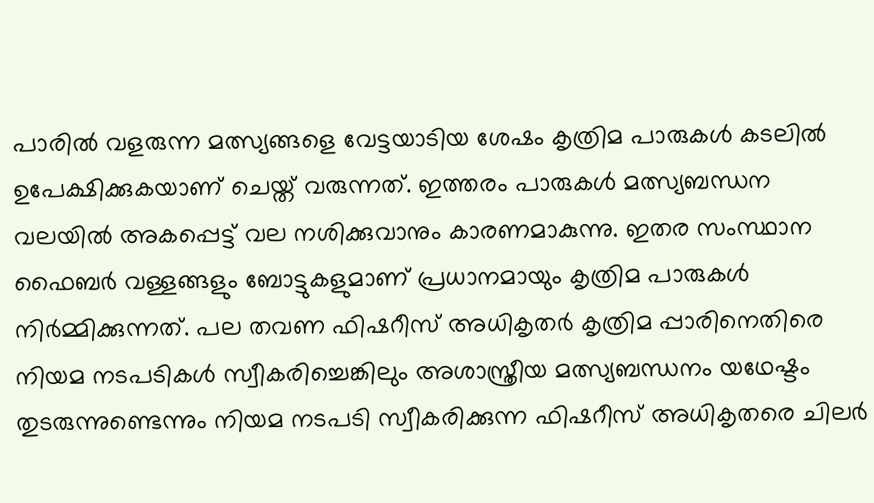പാരിൽ വളരുന്ന മത്സ്യങ്ങളെ വേട്ടയാടിയ ശേഷം കൃത്രിമ പാരുകൾ കടലിൽ ഉപേക്ഷിക്കുകയാണ് ചെയ്ത് വരുന്നത്. ഇത്തരം പാരുകൾ മത്സ്യബന്ധന വലയിൽ അകപ്പെട്ട് വല നശിക്കുവാനും കാരണമാകുന്നു. ഇതര സംസ്ഥാന ഫൈബർ വള്ളങ്ങളും ബോട്ടുകളുമാണ് പ്രധാനമായും കൃത്രിമ പാരുകൾ നിർമ്മിക്കുന്നത്. പല തവണ ഫിഷറീസ് അധികൃതർ കൃത്രിമ പ്പാരിനെതിരെ നിയമ നടപടികൾ സ്വീകരിച്ചെങ്കിലും അശാസ്ത്രീയ മത്സ്യബന്ധനം യഥേഷ്ടം തുടരുന്നുണ്ടെന്നും നിയമ നടപടി സ്വീകരിക്കുന്ന ഫിഷറീസ് അധികൃതരെ ചിലർ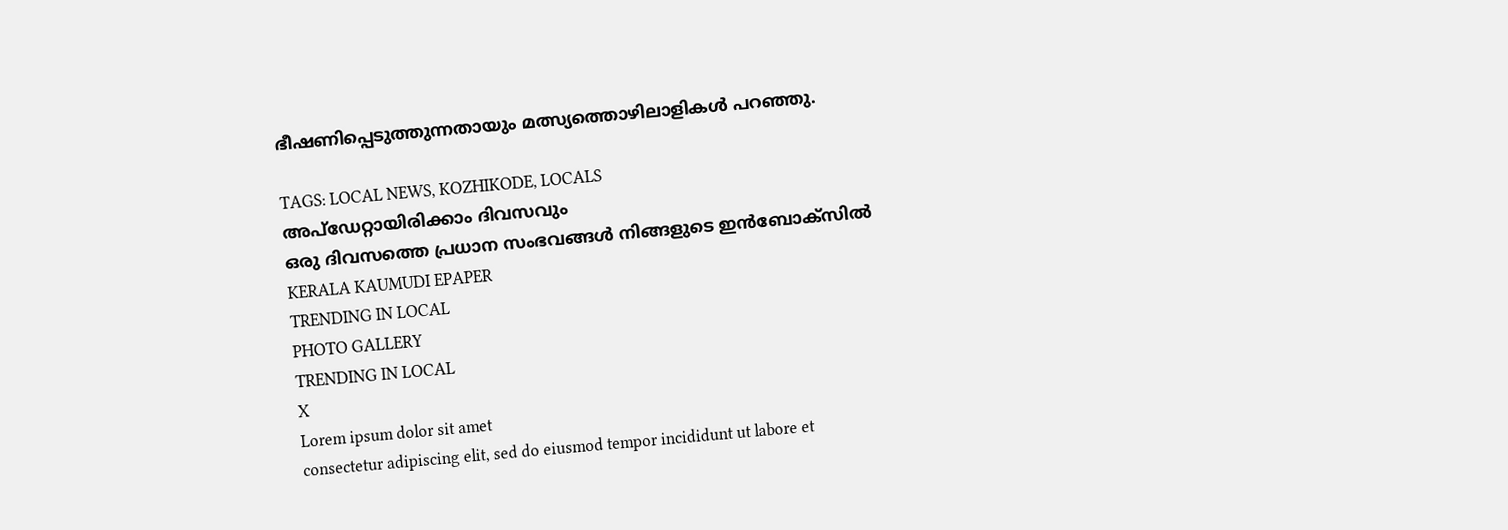ഭീഷണിപ്പെടുത്തുന്നതായും മത്സ്യത്തൊഴിലാളികൾ പറഞ്ഞു.

TAGS: LOCAL NEWS, KOZHIKODE, LOCALS
അപ്ഡേറ്റായിരിക്കാം ദിവസവും
ഒരു ദിവസത്തെ പ്രധാന സംഭവങ്ങൾ നിങ്ങളുടെ ഇൻബോക്സിൽ
KERALA KAUMUDI EPAPER
TRENDING IN LOCAL
PHOTO GALLERY
TRENDING IN LOCAL
X
Lorem ipsum dolor sit amet
consectetur adipiscing elit, sed do eiusmod tempor incididunt ut labore et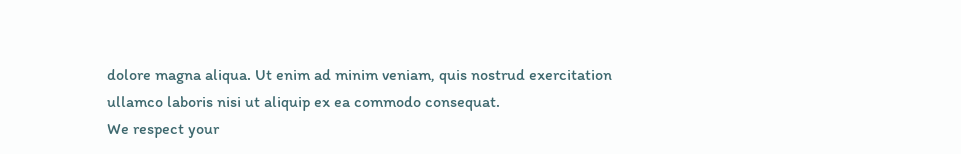dolore magna aliqua. Ut enim ad minim veniam, quis nostrud exercitation ullamco laboris nisi ut aliquip ex ea commodo consequat.
We respect your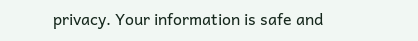privacy. Your information is safe and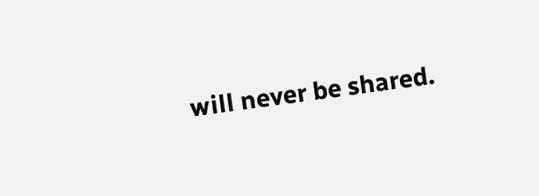will never be shared.